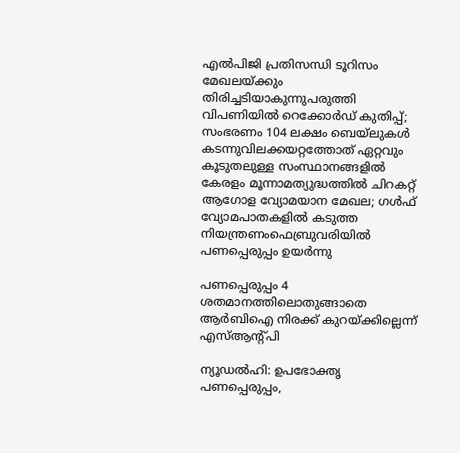എല്‍പിജി പ്രതിസന്ധി ടൂറിസം മേഖലയ്ക്കും തിരിച്ചടിയാകുന്നുപരുത്തി വിപണിയില്‍ റെക്കോര്‍ഡ് കുതിപ്പ്; സംഭരണം 104 ലക്ഷം ബെയ്‌ലുകള്‍ കടന്നുവിലക്കയറ്റത്തോത് ഏറ്റവും കൂടുതലുള്ള സംസ്ഥാനങ്ങളിൽ കേരളം മൂന്നാമത്യുദ്ധത്തില്‍ ചിറകറ്റ് ആഗോള വ്യോമയാന മേഖല; ഗള്‍ഫ് വ്യോമപാതകളില്‍ കടുത്ത നിയന്ത്രണംഫെബ്രുവരിയിൽ പണപ്പെരുപ്പം ഉയർന്നു

പണപ്പെരുപ്പം 4 ശതമാനത്തിലൊതുങ്ങാതെ ആര്‍ബിഐ നിരക്ക് കുറയ്ക്കില്ലെന്ന് എസ്ആന്റ്പി

ന്യൂഡല്‍ഹി: ഉപഭോക്തൃ പണപ്പെരുപ്പം,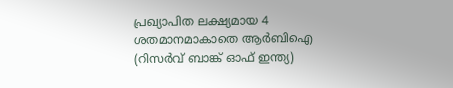പ്രഖ്യാപിത ലക്ഷ്യമായ 4
ശതമാനമാകാതെ ആര്‍ബിഐ (റിസര്‍വ് ബാങ്ക് ഓഫ് ഇന്ത്യ)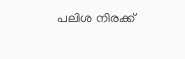പലിശ നിരക്ക്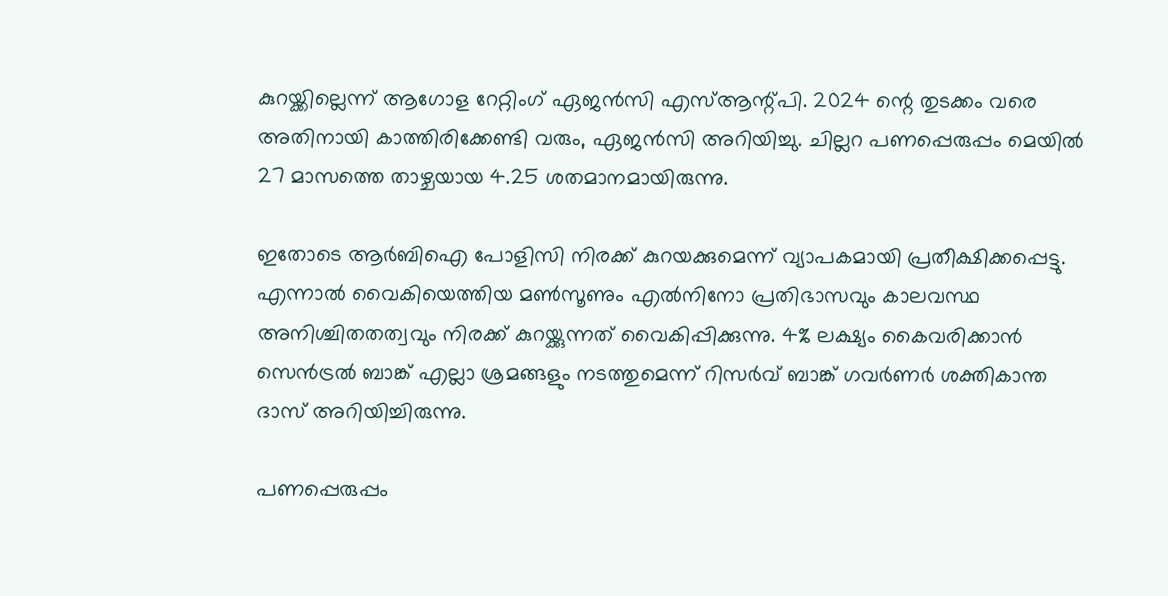കുറയ്ക്കില്ലെന്ന് ആഗോള റേറ്റിംഗ് ഏജന്‍സി എസ്ആന്റ്പി. 2024 ന്റെ തുടക്കം വരെ അതിനായി കാത്തിരിക്കേണ്ടി വരും, ഏജന്‍സി അറിയിച്ചു. ചില്ലറ പണപ്പെരുപ്പം മെയില്‍ 27 മാസത്തെ താഴ്ചയായ 4.25 ശതമാനമായിരുന്നു.

ഇതോടെ ആര്‍ബിഐ പോളിസി നിരക്ക് കുറയക്കുമെന്ന് വ്യാപകമായി പ്രതീക്ഷിക്കപ്പെട്ടു. എന്നാല്‍ വൈകിയെത്തിയ മണ്‍സൂണും എല്‍നിനോ പ്രതിഭാസവും കാലവസ്ഥ അനിശ്ചിതതത്വവും നിരക്ക് കുറയ്ക്കുന്നത് വൈകിപ്പിക്കുന്നു. 4% ലക്ഷ്യം കൈവരിക്കാന്‍ സെന്‍ട്രല്‍ ബാങ്ക് എല്ലാ ശ്രമങ്ങളും നടത്തുമെന്ന് റിസര്‍വ് ബാങ്ക് ഗവര്‍ണര്‍ ശക്തികാന്ത ദാസ് അറിയിച്ചിരുന്നു.

പണപ്പെരുപ്പം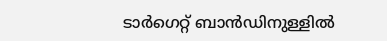ടാര്‍ഗെറ്റ് ബാന്‍ഡിനുള്ളില്‍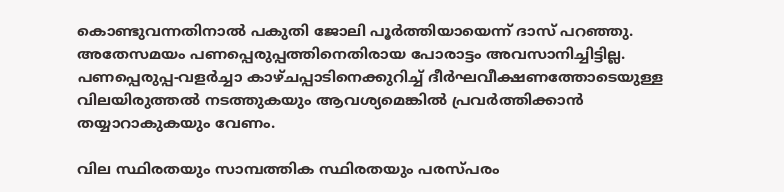കൊണ്ടുവന്നതിനാല്‍ പകുതി ജോലി പൂര്‍ത്തിയായെന്ന് ദാസ് പറഞ്ഞു. അതേസമയം പണപ്പെരുപ്പത്തിനെതിരായ പോരാട്ടം അവസാനിച്ചിട്ടില്ല. പണപ്പെരുപ്പ-വളര്‍ച്ചാ കാഴ്ചപ്പാടിനെക്കുറിച്ച് ദീര്‍ഘവീക്ഷണത്തോടെയുള്ള വിലയിരുത്തല്‍ നടത്തുകയും ആവശ്യമെങ്കില്‍ പ്രവര്‍ത്തിക്കാന്‍ തയ്യാറാകുകയും വേണം.

വില സ്ഥിരതയും സാമ്പത്തിക സ്ഥിരതയും പരസ്പരം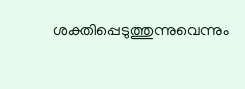ശക്തിപ്പെടുത്തുന്നുവെന്നും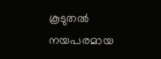കൂടുതല്‍ നയപരമായ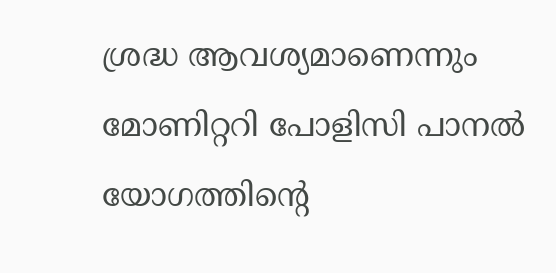ശ്രദ്ധ ആവശ്യമാണെന്നും മോണിറ്ററി പോളിസി പാനല്‍ യോഗത്തിന്റെ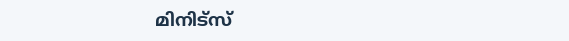മിനിട്‌സ്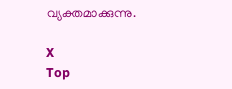വ്യക്തമാക്കുന്നു.

X
Top